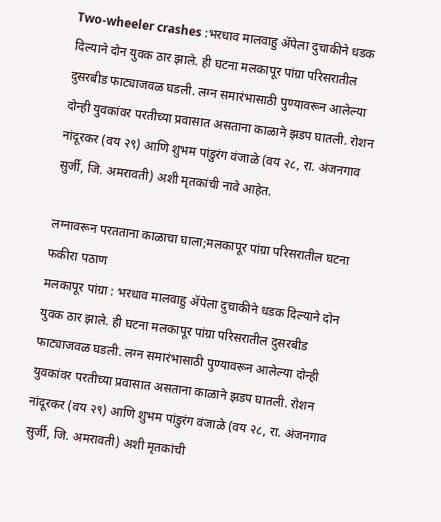Two-wheeler crashes :भरधाव मालवाहु ॲपेला दुचाकीने धडक दिल्याने दोन युवक ठार झाले. ही घटना मलकापूर पांग्रा परिसरातील दुसरबीड फाट्याजवळ घडली. लग्न समारंभासाठी पुण्यावरून आलेल्या दोन्ही युवकांवर परतीच्या प्रवासात असताना काळाने झडप घातली. रोशन नांदूरकर (वय २९) आणि शुभम पांडुरंग वंजाळे (वय २८, रा. अंजनगाव सुर्जी, जि. अमरावती) अशी मृतकांची नावे आहेत.

लग्नावरून परतताना काळाचा घाला;मलकापूर पांग्रा परिसरातील घटना
फकीरा पठाण
मलकापूर पांग्रा : भरधाव मालवाहु ॲपेला दुचाकीने धडक दिल्याने दोन युवक ठार झाले. ही घटना मलकापूर पांग्रा परिसरातील दुसरबीड फाट्याजवळ घडली. लग्न समारंभासाठी पुण्यावरून आलेल्या दोन्ही युवकांवर परतीच्या प्रवासात असताना काळाने झडप घातली. रोशन नांदूरकर (वय २९) आणि शुभम पांडुरंग वंजाळे (वय २८, रा. अंजनगाव सुर्जी, जि. अमरावती) अशी मृतकांची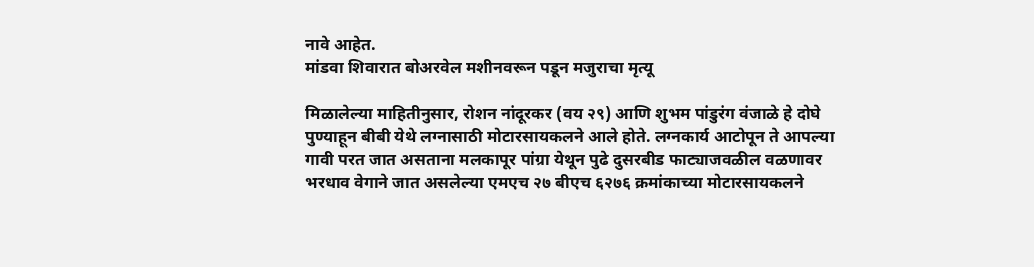नावे आहेत.
मांडवा शिवारात बोअरवेल मशीनवरून पडून मजुराचा मृत्यू

मिळालेल्या माहितीनुसार, रोशन नांदूरकर (वय २९) आणि शुभम पांडुरंग वंजाळे हे दोघे पुण्याहून बीबी येथे लग्नासाठी मोटारसायकलने आले होते. लग्नकार्य आटोपून ते आपल्या गावी परत जात असताना मलकापूर पांग्रा येथून पुढे दुसरबीड फाट्याजवळील वळणावर भरधाव वेगाने जात असलेल्या एमएच २७ बीएच ६२७६ क्रमांकाच्या मोटारसायकलने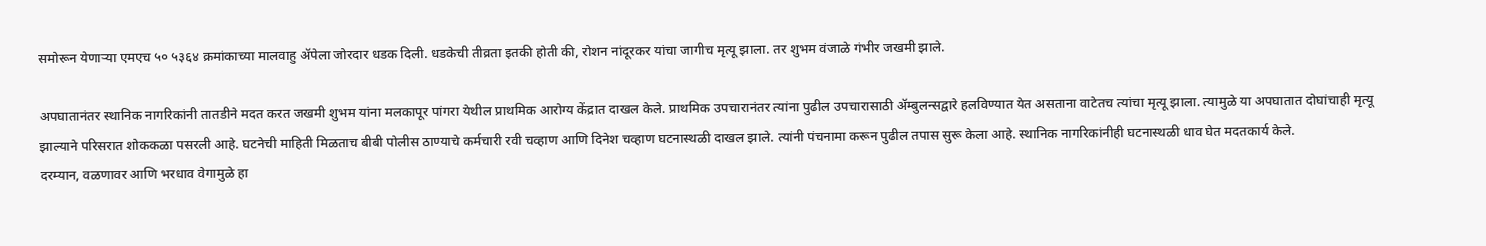समोरून येणाऱ्या एमएच ५० ५३६४ क्रमांकाच्या मालवाहु ॲपेला जोरदार धडक दिली. धडकेची तीव्रता इतकी होती की, रोशन नांदूरकर यांचा जागीच मृत्यू झाला. तर शुभम वंजाळे गंभीर जखमी झाले.

अपघातानंतर स्थानिक नागरिकांनी तातडीने मदत करत जखमी शुभम यांना मलकापूर पांगरा येथील प्राथमिक आरोग्य केंद्रात दाखल केले. प्राथमिक उपचारानंतर त्यांना पुढील उपचारासाठी ॲम्बुलन्सद्वारे हलविण्यात येत असताना वाटेतच त्यांचा मृत्यू झाला. त्यामुळे या अपघातात दोघांचाही मृत्यू झाल्याने परिसरात शोककळा पसरली आहे. घटनेची माहिती मिळताच बीबी पोलीस ठाण्याचे कर्मचारी रवी चव्हाण आणि दिनेश चव्हाण घटनास्थळी दाखल झाले. त्यांनी पंचनामा करून पुढील तपास सुरू केला आहे. स्थानिक नागरिकांनीही घटनास्थळी धाव घेत मदतकार्य केले.
दरम्यान, वळणावर आणि भरधाव वेगामुळे हा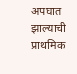अपघात झाल्याची प्राथमिक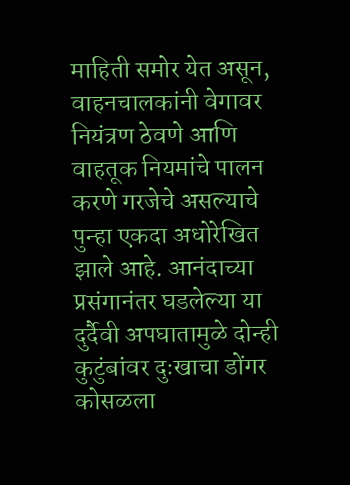माहिती समोर येत असून, वाहनचालकांनी वेगावर नियंत्रण ठेवणे आणि वाहतूक नियमांचे पालन करणे गरजेचे असल्याचे पुन्हा एकदा अधोरेखित झाले आहे. आनंदाच्या प्रसंगानंतर घडलेल्या या दुर्दैवी अपघातामुळे दोन्ही कुटुंबांवर दुःखाचा डोंगर कोसळला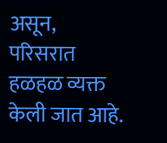असून, परिसरात हळहळ व्यक्त केली जात आहे.